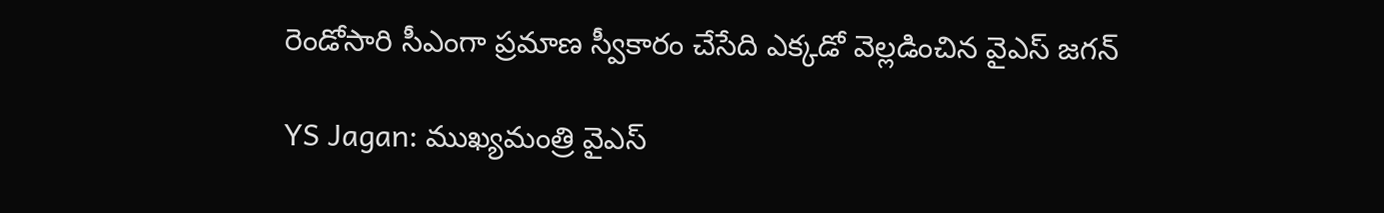రెండోసారి సీఎంగా ప్రమాణ స్వీకారం చేసేది ఎక్కడో వెల్లడించిన వైఎస్ జగన్

YS Jagan: ముఖ్య‌మంత్రి వైఎస్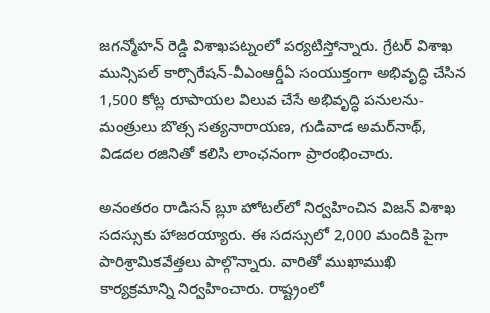జ‌గ‌న్మోహ‌న్ రెడ్డి విశాఖపట్నంలో పర్యటిస్తోన్నారు. గ్రేటర్ విశాఖ మున్సిపల్ కార్సొరేషన్-వీఎంఆర్డీఏ సంయుక్తంగా అభివృద్ధి చేసిన 1,500 కోట్ల రూపాయల విలువ చేసే అభివృద్ధి పనులను- మంత్రులు బొత్స సత్యనారాయణ, గుడివాడ అమర్‌నాథ్, విడదల రజినితో కలిసి లాంఛనంగా ప్రారంభించారు.

అనంత‌రం రాడిసన్ బ్లూ హోటల్‌లో నిర్వ‌హించిన‌ విజన్ విశాఖ సదస్సుకు హాజరయ్యారు. ఈ స‌ద‌స్సులో 2,000 మందికి పైగా పారిశ్రామికవేత్తలు పాల్గొన్నారు. వారితో ముఖాముఖి కార్యక్రమాన్ని నిర్వహించారు. రాష్ట్రంలో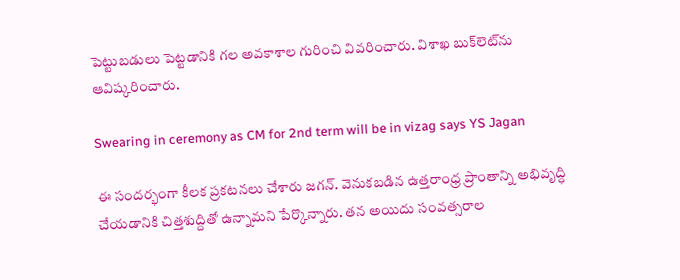పెట్టుబడులు పెట్టడానికి గల అవకాశాల గురించి వివరించారు. విశాఖ బుక్‌లెట్‌ను ఆవిష్కరించారు.

Swearing in ceremony as CM for 2nd term will be in vizag says YS Jagan

ఈ సందర్భంగా కీలక ప్రకటనలు చేశారు జగన్. వెనుకబడిన ఉత్తరాంధ్ర ప్రాంతాన్ని అభివృద్ధి చేయడానికి చిత్తశుద్దితో ఉన్నామని పేర్కొన్నారు. తన అయిదు సంవత్సరాల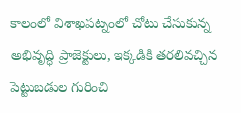కాలంలో విశాఖపట్నంలో చోటు చేసుకున్న అభివృద్ధి ప్రాజెక్టులు, ఇక్కడికి తరలివచ్చిన పెట్టుబడుల గురించి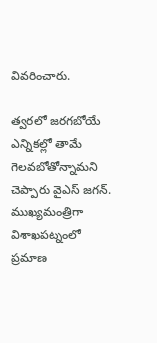వివరించారు.

త్వరలో జరగబోయే ఎన్నికల్లో తామే గెలవబోతోన్నామని చెప్పారు వైఎస్ జగన్. ముఖ్యమంత్రిగా విశాఖపట్నంలో ప్రమాణ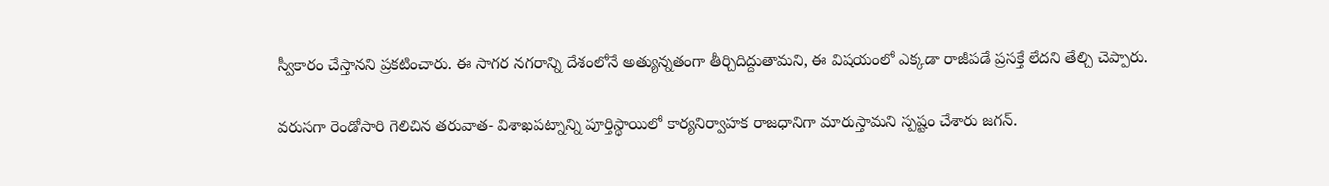స్వీకారం చేస్తానని ప్రకటించారు. ఈ సాగర నగరాన్ని దేశంలోనే అత్యున్నతంగా తీర్చిదిద్దుతామని, ఈ విషయంలో ఎక్కడా రాజీపడే ప్రసక్తే లేదని తేల్చి చెప్పారు.

వరుసగా రెండోసారి గెలిచిన తరువాత- విశాఖపట్నాన్ని పూర్తిస్థాయిలో కార్యనిర్వాహక రాజధానిగా మారుస్తామని స్పష్టం చేశారు జగన్.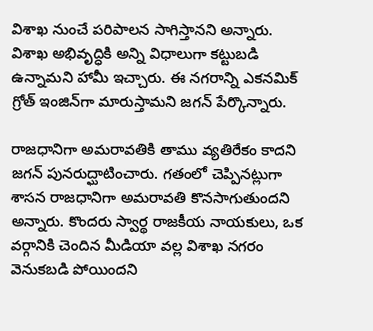విశాఖ నుంచే పరిపాలన సాగిస్తానని అన్నారు. విశాఖ అభివృద్ధికి అన్ని విధాలుగా కట్టుబడి ఉన్నామని హామీ ఇచ్చారు. ఈ నగరాన్ని ఎకనమిక్ గ్రోత్ ఇంజిన్‌గా మారుస్తామని జగన్ పేర్కొన్నారు.

రాజధానిగా అమరావతికి తాము వ్యతిరేకం కాదని జగన్ పునరుద్ఘాటించారు. గతంలో చెప్పినట్లుగా శాసన రాజధానిగా అమరావతి కొనసాగుతుందని అన్నారు. కొందరు స్వార్థ రాజకీయ నాయకులు, ఒక వర్గానికి చెందిన మీడియా వల్ల విశాఖ నగరం వెనుకబడి పోయిందని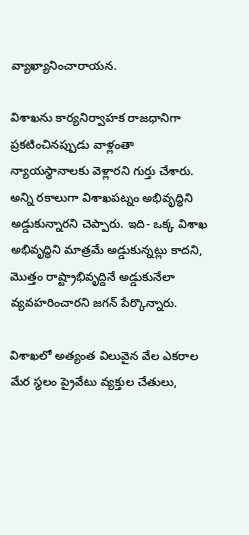వ్యాఖ్యానించారాయన.

విశాఖను కార్యనిర్వాహక రాజధానిగా ప్రకటించినప్పుడు వాళ్లంతా న్యాయస్థానాలకు వెళ్లారని గుర్తు చేశారు. అన్ని రకాలుగా విశాఖపట్నం అభివృద్ధిని అడ్డుకున్నారని చెప్పారు. ఇది- ఒక్క విశాఖ అభివృద్ధిని మాత్రమే అడ్డుకున్నట్లు కాదని, మొత్తం రాష్ట్రాభివృద్దినే అడ్డుకునేలా వ్యవహరించారని జగన్ పేర్కొన్నారు.

విశాఖలో అత్యంత విలువైన వేల ఎకరాల మేర స్థలం ప్రైవేటు వ్యక్తుల చేతులు,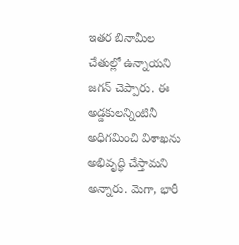ఇతర బినామీల చేతుల్లో ఉన్నాయని జగన్ చెప్పారు. ఈ అడ్డకులన్నింటినీ అధిగమించి విశాఖను అభివృద్ధి చేస్తామని అన్నారు. మెగా, భారీ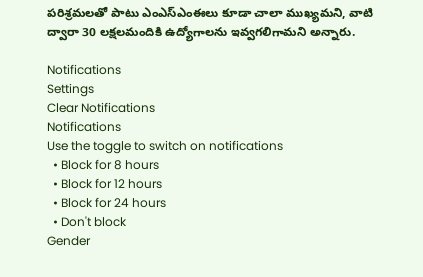పరిశ్రమలతో పాటు ఎంఎస్ఎంఈలు కూడా చాలా ముఖ్యమని, వాటి ద్వారా 30 లక్షలమందికి ఉద్యోగాలను ఇవ్వగలిగామని అన్నారు.

Notifications
Settings
Clear Notifications
Notifications
Use the toggle to switch on notifications
  • Block for 8 hours
  • Block for 12 hours
  • Block for 24 hours
  • Don't block
Gender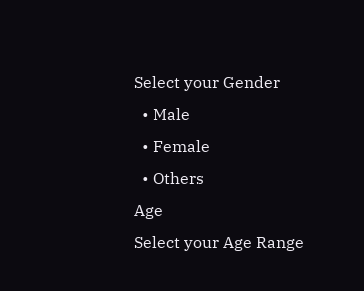Select your Gender
  • Male
  • Female
  • Others
Age
Select your Age Range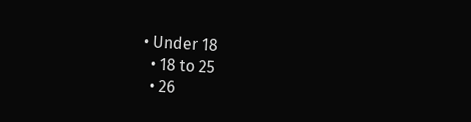• Under 18
  • 18 to 25
  • 26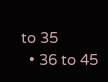to 35
  • 36 to 45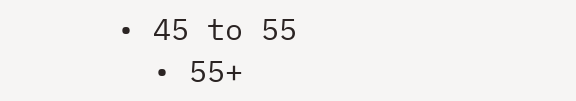• 45 to 55
  • 55+